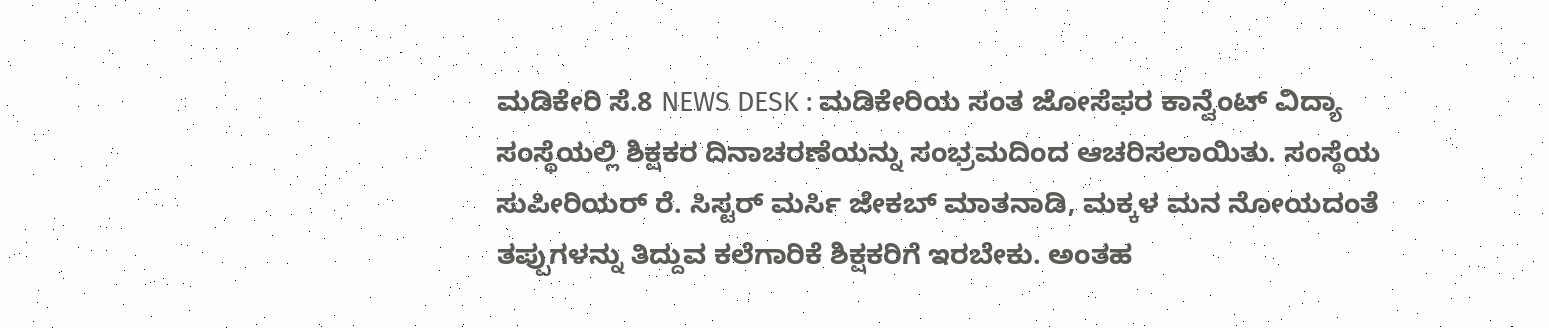ಮಡಿಕೇರಿ ಸೆ.8 NEWS DESK : ಮಡಿಕೇರಿಯ ಸಂತ ಜೋಸೆಫರ ಕಾನ್ವೆಂಟ್ ವಿದ್ಯಾ ಸಂಸ್ಥೆಯಲ್ಲಿ ಶಿಕ್ಷಕರ ದಿನಾಚರಣೆಯನ್ನು ಸಂಭ್ರಮದಿಂದ ಆಚರಿಸಲಾಯಿತು. ಸಂಸ್ಥೆಯ ಸುಪೀರಿಯರ್ ರೆ. ಸಿಸ್ಟರ್ ಮರ್ಸಿ ಜೇಕಬ್ ಮಾತನಾಡಿ, ಮಕ್ಕಳ ಮನ ನೋಯದಂತೆ ತಪ್ಪುಗಳನ್ನು ತಿದ್ದುವ ಕಲೆಗಾರಿಕೆ ಶಿಕ್ಷಕರಿಗೆ ಇರಬೇಕು. ಅಂತಹ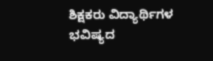ಶಿಕ್ಷಕರು ವಿದ್ಯಾರ್ಥಿಗಳ ಭವಿಷ್ಯದ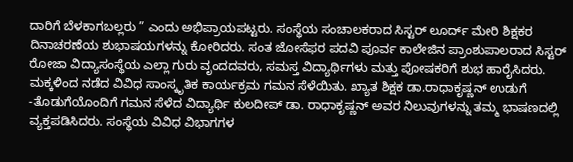ದಾರಿಗೆ ಬೆಳಕಾಗಬಲ್ಲರು ” ಎಂದು ಅಭಿಪ್ರಾಯಪಟ್ಟರು. ಸಂಸ್ಥೆಯ ಸಂಚಾಲಕರಾದ ಸಿಸ್ಟರ್ ಲೂರ್ದ್ ಮೇರಿ ಶಿಕ್ಷಕರ ದಿನಾಚರಣೆಯ ಶುಭಾಷಯಗಳನ್ನು ಕೋರಿದರು. ಸಂತ ಜೋಸೆಫರ ಪದವಿ ಪೂರ್ವ ಕಾಲೇಜಿನ ಪ್ರಾಂಶುಪಾಲರಾದ ಸಿಸ್ಟರ್ ರೋಜಾ ವಿದ್ಯಾಸಂಸ್ಥೆಯ ಎಲ್ಲಾ ಗುರು ವೃಂದದವರು, ಸಮಸ್ತ ವಿದ್ಯಾರ್ಥಿಗಳು ಮತ್ತು ಪೋಷಕರಿಗೆ ಶುಭ ಹಾರೈಸಿದರು. ಮಕ್ಕಳಿಂದ ನಡೆದ ವಿವಿಧ ಸಾಂಸ್ಕೃತಿಕ ಕಾರ್ಯಕ್ರಮ ಗಮನ ಸೆಳೆಯಿತು. ಖ್ಯಾತ ಶಿಕ್ಷಕ ಡಾ.ರಾಧಾಕೃಷ್ಣನ್ ಉಡುಗೆ -ತೊಡುಗೆಯೊಂದಿಗೆ ಗಮನ ಸೆಳೆದ ವಿದ್ಯಾರ್ಥಿ ಕುಲದೀಪ್ ಡಾ. ರಾಧಾಕೃಷ್ಣನ್ ಅವರ ನಿಲುವುಗಳನ್ನು ತಮ್ಮ ಭಾಷಣದಲ್ಲಿ ವ್ಯಕ್ತಪಡಿಸಿದರು. ಸಂಸ್ಥೆಯ ವಿವಿಧ ವಿಭಾಗಗಳ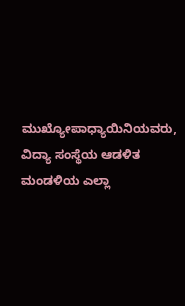ಮುಖ್ಯೋಪಾಧ್ಯಾಯಿನಿಯವರು, ವಿದ್ಯಾ ಸಂಸ್ಥೆಯ ಆಡಳಿತ ಮಂಡಳಿಯ ಎಲ್ಲಾ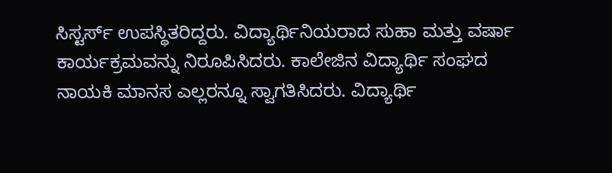ಸಿಸ್ಟರ್ಸ್ ಉಪಸ್ಥಿತರಿದ್ದರು. ವಿದ್ಯಾರ್ಥಿನಿಯರಾದ ಸುಹಾ ಮತ್ತು ವರ್ಷಾ ಕಾರ್ಯಕ್ರಮವನ್ನು ನಿರೂಪಿಸಿದರು. ಕಾಲೇಜಿನ ವಿದ್ಯಾರ್ಥಿ ಸಂಘದ ನಾಯಕಿ ಮಾನಸ ಎಲ್ಲರನ್ನೂ ಸ್ವಾಗತಿಸಿದರು. ವಿದ್ಯಾರ್ಥಿ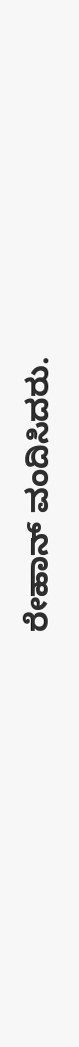ರೇಹಾನ್ ವಂದಿಸಿದರು.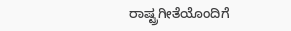ರಾಷ್ಟ್ರಗೀತೆಯೊಂದಿಗೆ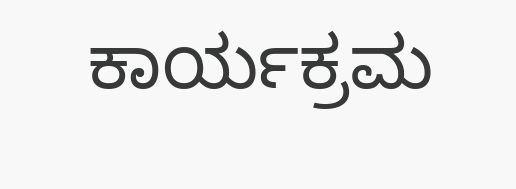ಕಾರ್ಯಕ್ರಮ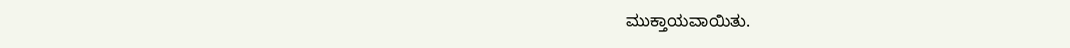ಮುಕ್ತಾಯವಾಯಿತು.